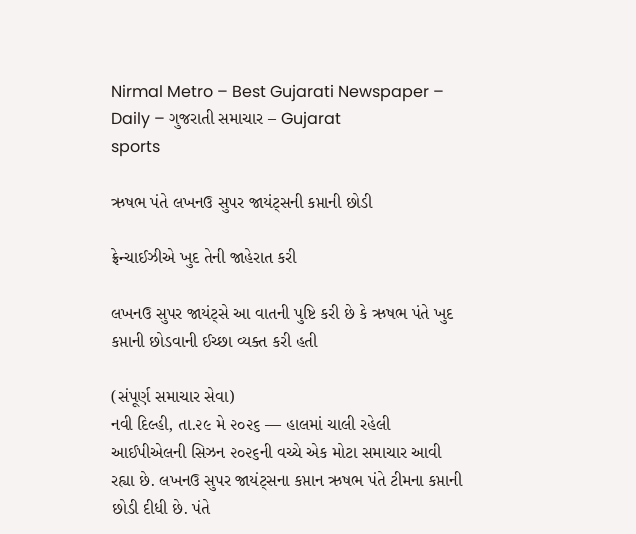Nirmal Metro – Best Gujarati Newspaper – Daily – ગુજરાતી સમાચાર – Gujarat
sports

ઋષભ પંતે લખનઉ સુપર જાયંટ્‌સની કપ્તાની છોડી

ફ્રેન્ચાઈઝીએ ખુદ તેની જાહેરાત કરી

લખનઉ સુપર જાયંટ્‌સે આ વાતની પુષ્ટિ કરી છે કે ઋષભ પંતે ખુદ કપ્તાની છોડવાની ઈચ્છા વ્યક્ત કરી હતી

(સંપૂર્ણ સમાચાર સેવા)
નવી દિલ્હી, તા.૨૯ મે ૨૦૨૬ — હાલમાં ચાલી રહેલી આઈપીએલની સિઝન ૨૦૨૬ની વચ્ચે એક મોટા સમાચાર આવી રહ્યા છે. લખનઉ સુપર જાયંટ્‌સના કપ્તાન ઋષભ પંતે ટીમના કપ્તાની છોડી દીધી છે. પંતે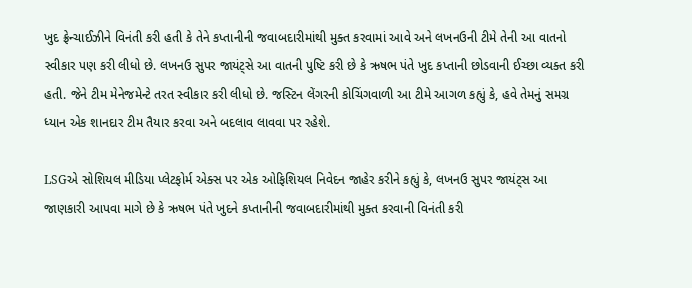ખુદ ફ્રેન્ચાઈઝીને વિનંતી કરી હતી કે તેને કપ્તાનીની જવાબદારીમાંથી મુક્ત કરવામાં આવે અને લખનઉની ટીમે તેની આ વાતનો સ્વીકાર પણ કરી લીધો છે. લખનઉ સુપર જાયંટ્‌સે આ વાતની પુષ્ટિ કરી છે કે ઋષભ પંતે ખુદ કપ્તાની છોડવાની ઈચ્છા વ્યક્ત કરી હતી. જેને ટીમ મેનેજમેન્ટે તરત સ્વીકાર કરી લીધો છે. જસ્ટિન લેંગરની કોચિંગવાળી આ ટીમે આગળ કહ્યું કે, હવે તેમનું સમગ્ર ધ્યાન એક શાનદાર ટીમ તૈયાર કરવા અને બદલાવ લાવવા પર રહેશે.

LSGએ સોશિયલ મીડિયા પ્લેટફોર્મ એક્સ પર એક ઓફિશિયલ નિવેદન જાહેર કરીને કહ્યું કે, લખનઉ સુપર જાયંટ્‌સ આ જાણકારી આપવા માગે છે કે ઋષભ પંતે ખુદને કપ્તાનીની જવાબદારીમાંથી મુક્ત કરવાની વિનંતી કરી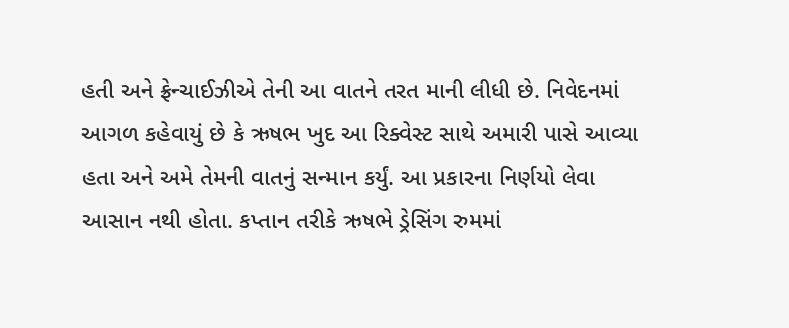હતી અને ફ્રેન્ચાઈઝીએ તેની આ વાતને તરત માની લીધી છે. નિવેદનમાં આગળ કહેવાયું છે કે ઋષભ ખુદ આ રિક્વેસ્ટ સાથે અમારી પાસે આવ્યા હતા અને અમે તેમની વાતનું સન્માન કર્યું. આ પ્રકારના નિર્ણયો લેવા આસાન નથી હોતા. કપ્તાન તરીકે ઋષભે ડ્રેસિંગ રુમમાં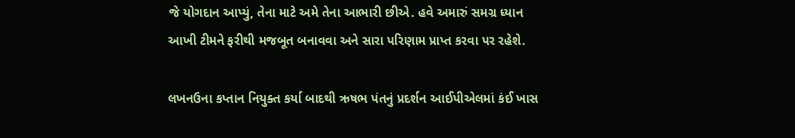જે યોગદાન આપ્યું, તેના માટે અમે તેના આભારી છીએ. હવે અમારું સમગ્ર ધ્યાન આખી ટીમને ફરીથી મજબૂત બનાવવા અને સારા પરિણામ પ્રાપ્ત કરવા પર રહેશે.

લખનઉના કપ્તાન નિયુક્ત કર્યા બાદથી ઋષભ પંતનું પ્રદર્શન આઈપીએલમાં કંઈ ખાસ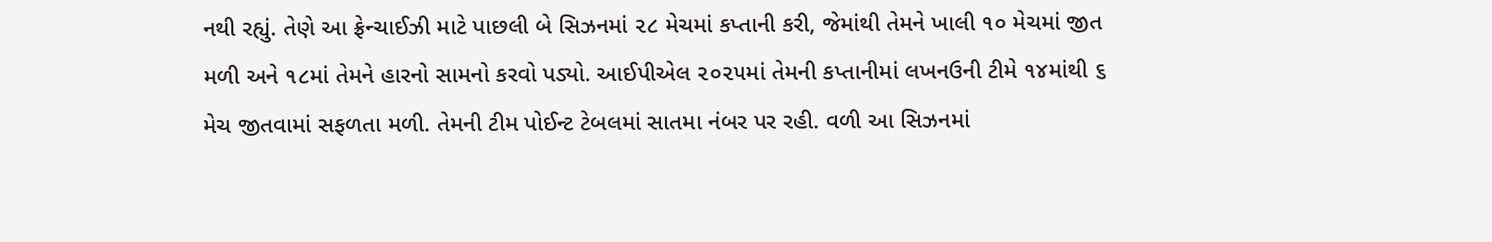નથી રહ્યું. તેણે આ ફ્રેન્ચાઈઝી માટે પાછલી બે સિઝનમાં ૨૮ મેચમાં કપ્તાની કરી, જેમાંથી તેમને ખાલી ૧૦ મેચમાં જીત મળી અને ૧૮માં તેમને હારનો સામનો કરવો પડ્યો. આઈપીએલ ૨૦૨૫માં તેમની કપ્તાનીમાં લખનઉની ટીમે ૧૪માંથી ૬ મેચ જીતવામાં સફળતા મળી. તેમની ટીમ પોઈન્ટ ટેબલમાં સાતમા નંબર પર રહી. વળી આ સિઝનમાં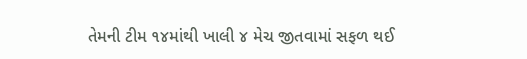તેમની ટીમ ૧૪માંથી ખાલી ૪ મેચ જીતવામાં સફળ થઈ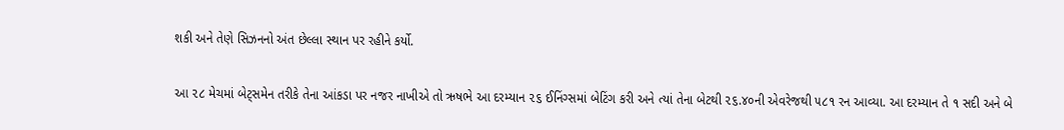શકી અને તેણે સિઝનનો અંત છેલ્લા સ્થાન પર રહીને કર્યો.

આ ૨૮ મેચમાં બેટ્‌સમેન તરીકે તેના આંકડા પર નજર નાખીએ તો ઋષભે આ દરમ્યાન ૨૬ ઈનિંગ્સમાં બેટિંગ કરી અને ત્યાં તેના બેટથી ૨૬.૪૦ની એવરેજથી ૫૮૧ રન આવ્યા. આ દરમ્યાન તે ૧ સદી અને બે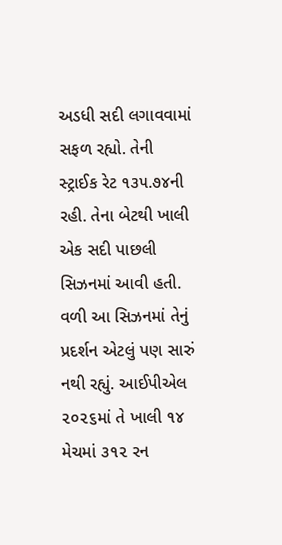અડધી સદી લગાવવામાં સફળ રહ્યો. તેની સ્ટ્રાઈક રેટ ૧૩૫.૭૪ની રહી. તેના બેટથી ખાલી એક સદી પાછલી સિઝનમાં આવી હતી. વળી આ સિઝનમાં તેનું પ્રદર્શન એટલું પણ સારું નથી રહ્યું. આઈપીએલ ૨૦૨૬માં તે ખાલી ૧૪ મેચમાં ૩૧૨ રન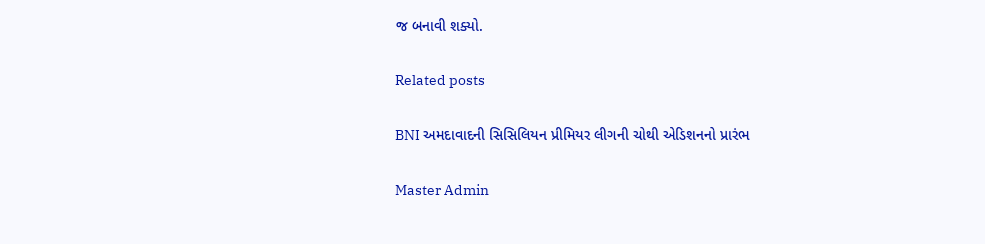જ બનાવી શક્યો.

Related posts

BNI અમદાવાદની સિસિલિયન પ્રીમિયર લીગની ચોથી એડિશનનો પ્રારંભ

Master Admin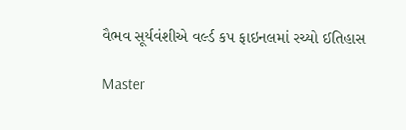વૈભવ સૂર્યવંશીએ વર્લ્ડ કપ ફાઇનલમાં રચ્યો ઈતિહાસ

Master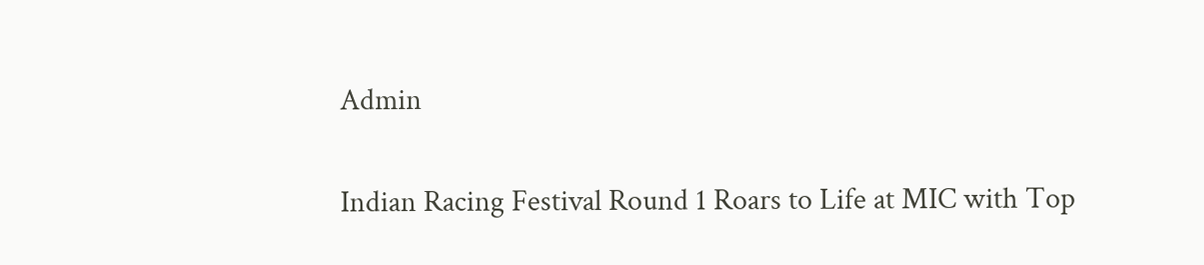Admin

Indian Racing Festival Round 1 Roars to Life at MIC with Top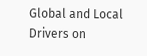Global and Local Drivers on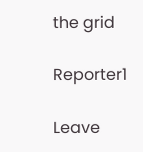the grid

Reporter1

Leave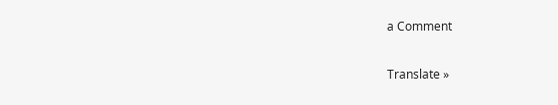a Comment

Translate »